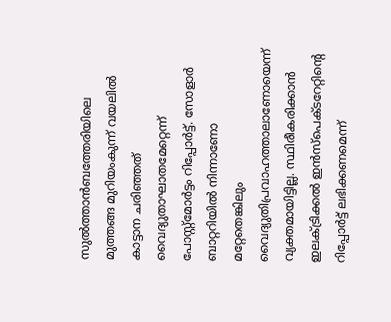സുൽത്താൻബത്തേരിയിലെ മുത്തങ്ങ മുറിയംകുന്ന് വയലിൽ കാട്ടാന ചരിഞ്ഞത് വൈദ്യുതാഘാതമേറ്റെന്ന് പോസ്റ്റ്‌മോർട്ടം റിപ്പോർട്ട്. സോളാർ ബാറ്ററിയിൽ നിന്നാണോ മറ്റേതെങ്കിലും വൈദ്യുതിപ്രവാഹത്താലാണോയെന്ന് വ്യക്തമായിട്ടില്ല. സ്ഥിരീകരിക്കാൻ ഇലക്ട്രിക്കൽ ഇൻസ്പെക്ടറേറ്റിൻ്റെ റിപ്പോർട്ട് ലഭിക്കണമെന്ന്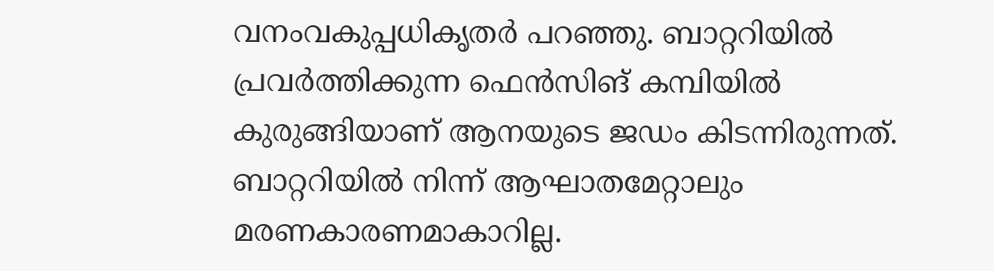വനംവകുപ്പധികൃതർ പറഞ്ഞു. ബാറ്ററിയിൽ പ്രവർത്തിക്കുന്ന ഫെൻസിങ് കമ്പിയിൽ കുരുങ്ങിയാണ് ആനയുടെ ജഡം കിടന്നിരുന്നത്. ബാറ്ററിയിൽ നിന്ന് ആഘാതമേറ്റാലും മരണകാരണമാകാറില്ല.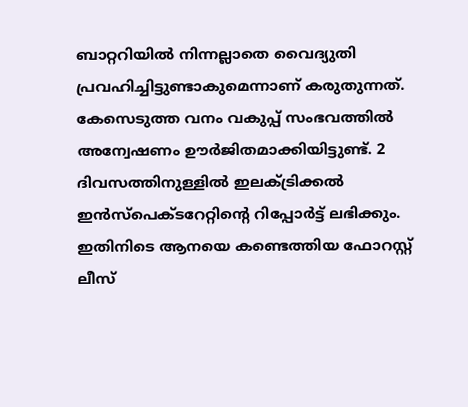ബാറ്ററിയിൽ നിന്നല്ലാതെ വൈദ്യുതി പ്രവഹിച്ചിട്ടുണ്ടാകുമെന്നാണ് കരുതുന്നത്. കേസെടുത്ത വനം വകുപ്പ് സംഭവത്തിൽ അന്വേഷണം ഊർജിതമാക്കിയിട്ടുണ്ട്. 2 ദിവസത്തിനുള്ളിൽ ഇലക്ട്രിക്കൽ ഇൻസ്പെക്ടറേറ്റിൻ്റെ റിപ്പോർട്ട് ലഭിക്കും. ഇതിനിടെ ആനയെ കണ്ടെത്തിയ ഫോറസ്റ്റ് ലീസ്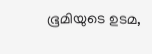ഭൂമിയുടെ ഉടമ,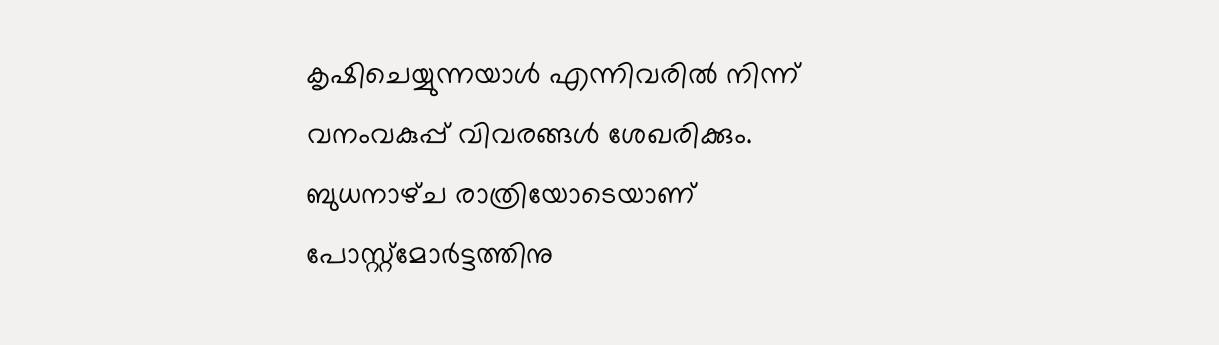കൃഷിചെയ്യുന്നയാൾ എന്നിവരിൽ നിന്ന് വനംവകുപ്പ് വിവരങ്ങൾ ശേഖരിക്കും. ബുധനാഴ്‌ച രാത്രിയോടെയാണ് പോസ്റ്റ്മോർട്ടത്തിനു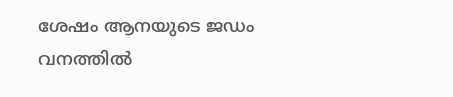ശേഷം ആനയുടെ ജഡം വനത്തിൽ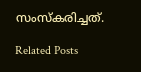സംസ്കരിച്ചത്.

Related Posts